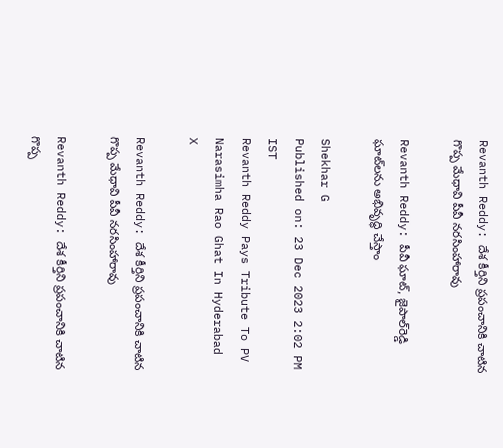Revanth Reddy: దేశ కీర్తిని ప్రపంచానికి చాటిన గొప్ప మేధావి పీవీ నరసింహారావు

Revanth Reddy: పీవీ ఘాట్‌, జైపాల్‌రెడ్డి ఘాట్‌లను అభివృద్ధి చేస్తాం

Shekhar G
Published on: 23 Dec 2023 2:02 PM IST
Revanth Reddy Pays Tribute To PV Narasimha Rao Ghat In Hyderabad
X

Revanth Reddy: దేశ కీర్తిని ప్రపంచానికి చాటిన గొప్ప మేధావి పీవీ నరసింహారావు

Revanth Reddy: దేశ కీర్తిని ప్రపంచానికి చాటిన గొప్ప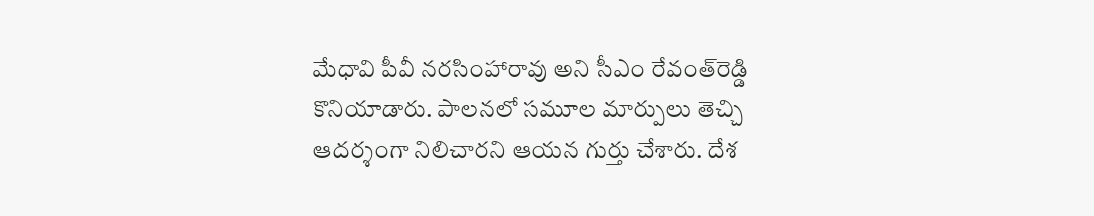మేధావి పీవీ నరసింహారావు అని సీఎం రేవంత్‌రెడ్డి కొనియాడారు. పాలనలో సమూల మార్పులు తెచ్చి ఆదర్శంగా నిలిచారని ఆయన గుర్తు చేశారు. దేశ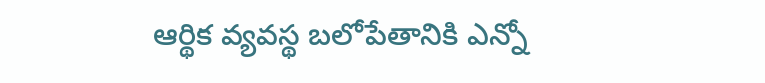ఆర్థిక వ్యవస్థ బలోపేతానికి ఎన్నో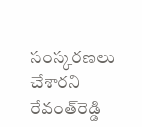సంస్కరణలు చేశారని రేవంత్‌రెడ్డి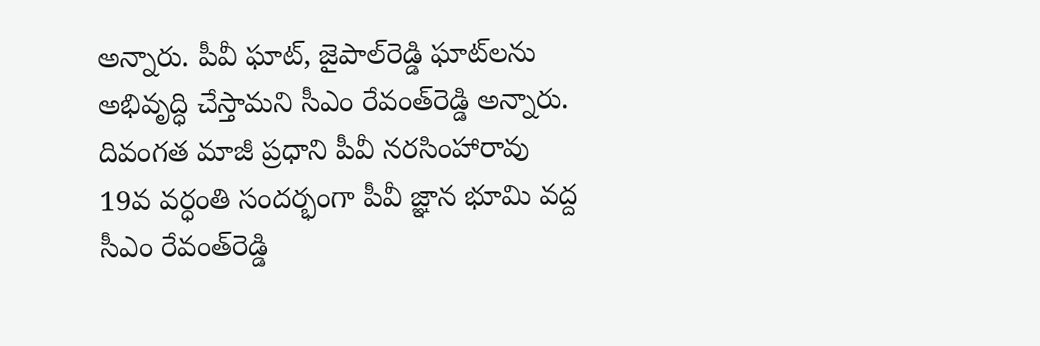అన్నారు. పీవీ ఘాట్‌, జైపాల్‌రెడ్డి ఘాట్‌లను అభివృద్ధి చేస్తామని సీఎం రేవంత్‌రెడ్డి అన్నారు. దివంగత మాజీ ప్రధాని పీవీ నరసింహారావు 19వ వర్ధంతి సందర్భంగా పీవీ జ్ఞాన భూమి వద్ద సీఎం రేవంత్‌రెడ్డి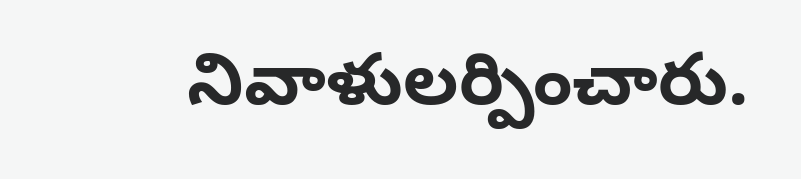నివాళులర్పించారు.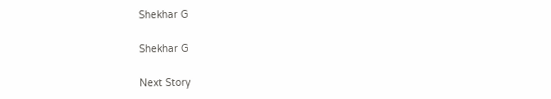Shekhar G

Shekhar G

Next Story